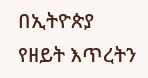በኢትዮጵያ የዘይት እጥረትን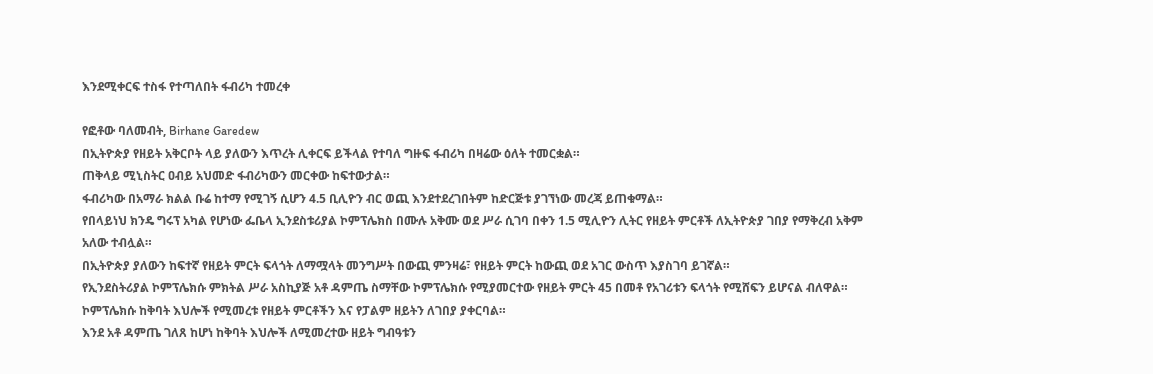እንደሚቀርፍ ተስፋ የተጣለበት ፋብሪካ ተመረቀ

የፎቶው ባለመብት, Birhane Garedew
በኢትዮጵያ የዘይት አቅርቦት ላይ ያለውን እጥረት ሊቀርፍ ይችላል የተባለ ግዙፍ ፋብሪካ በዛሬው ዕለት ተመርቋል።
ጠቅላይ ሚኒስትር ዐብይ አህመድ ፋብሪካውን መርቀው ከፍተውታል።
ፋብሪካው በአማራ ክልል ቡሬ ከተማ የሚገኝ ሲሆን 4.5 ቢሊዮን ብር ወጪ እንደተደረገበትም ከድርጅቱ ያገኘነው መረጃ ይጠቁማል።
የበላይነህ ክንዴ ግሩፕ አካል የሆነው ፌቤላ ኢንደስቱሪያል ኮምፕሌክስ በሙሉ አቅሙ ወደ ሥራ ሲገባ በቀን 1.5 ሚሊዮን ሊትር የዘይት ምርቶች ለኢትዮጵያ ገበያ የማቅረብ አቅም አለው ተብሏል።
በኢትዮጵያ ያለውን ከፍተኛ የዘይት ምርት ፍላጎት ለማሟላት መንግሥት በውጪ ምንዛሬ፣ የዘይት ምርት ከውጪ ወደ አገር ውስጥ እያስገባ ይገኛል።
የኢንደስትሪያል ኮምፕሌክሱ ምክትል ሥራ አስኪያጅ አቶ ዳምጤ ስማቸው ኮምፕሌክሱ የሚያመርተው የዘይት ምርት 45 በመቶ የአገሪቱን ፍላጎት የሚሸፍን ይሆናል ብለዋል።
ኮምፕሌክሱ ከቅባት እህሎች የሚመረቱ የዘይት ምርቶችን እና የፓልም ዘይትን ለገበያ ያቀርባል።
እንደ አቶ ዳምጤ ገለጸ ከሆነ ከቅባት እህሎች ለሚመረተው ዘይት ግብዓቱን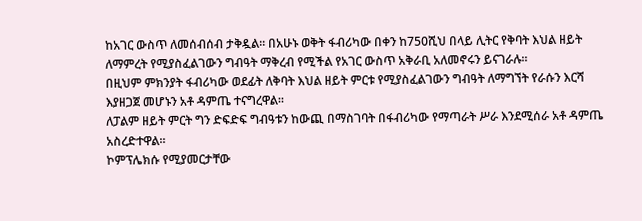ከአገር ውስጥ ለመሰብሰብ ታቅዷል። በአሁኑ ወቅት ፋብሪካው በቀን ከ750ሺህ በላይ ሊትር የቅባት እህል ዘይት ለማምረት የሚያስፈልገውን ግብዓት ማቅረብ የሚችል የአገር ውስጥ አቅራቢ አለመኖሩን ይናገራሉ።
በዚህም ምክንያት ፋብሪካው ወደፊት ለቅባት እህል ዘይት ምርቱ የሚያስፈልገውን ግብዓት ለማግኘት የራሱን እርሻ እያዘጋጀ መሆኑን አቶ ዳምጤ ተናግረዋል።
ለፓልም ዘይት ምርት ግን ድፍድፍ ግብዓቱን ከውጪ በማስገባት በፋብሪካው የማጣራት ሥራ እንደሚሰራ አቶ ዳምጤ አስረድተዋል።
ኮምፕሌክሱ የሚያመርታቸው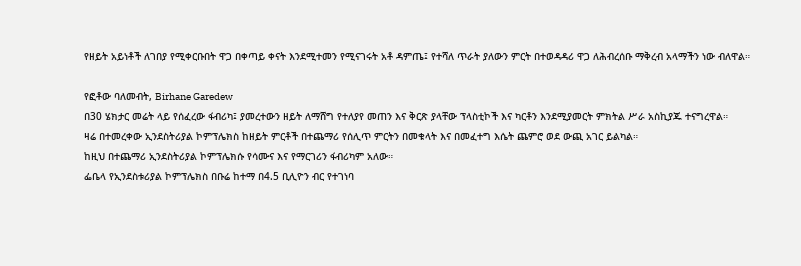የዘይት አይነቶች ለገበያ የሚቀርቡበት ዋጋ በቀጣይ ቀናት እንደሚተመን የሚናገሩት አቶ ዳምጤ፤ የተሻለ ጥራት ያለውን ምርት በተወዳዳሪ ዋጋ ለሕብረሰቡ ማቅረብ አላማችን ነው ብለዋል።

የፎቶው ባለመብት, Birhane Garedew
በ30 ሄክታር መሬት ላይ የሰፈረው ፋብሪካ፤ ያመረተውን ዘይት ለማሸግ የተለያየ መጠን እና ቅርጽ ያላቸው ፕላስቲኮች እና ካርቶን እንደሚያመርት ምክትል ሥራ አስኪያጁ ተናግረዋል።
ዛሬ በተመረቀው ኢንደስትሪያል ኮምፕሌክስ ከዘይት ምርቶች በተጨማሪ የሰሊጥ ምርትን በመቁላት እና በመፈተግ እሴት ጨምሮ ወደ ውጪ አገር ይልካል።
ከዚህ በተጨማሪ ኢንደስትሪያል ኮምፕሌክሱ የሳሙና እና የማርገሪን ፋብሪካም አለው።
ፌቤላ የኢንደስቱሪያል ኮምፕሌክስ በቡሬ ከተማ በ4.5 ቢሊዮን ብር የተገነባ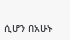ሲሆን በአሁኑ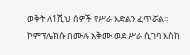ወቅት ለ1ሺህ ሰዎች የሥራ እድልን ፈጥሯል። ኮምፕሌክሱ በሙሉ አቅሙ ወደ ሥራ ሲገባ እስከ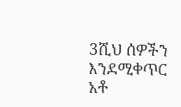3ሺህ ሰዎችን እንደሚቀጥር አቶ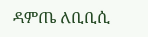ዳምጤ ለቢቢሲ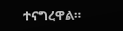ተናግረዋል።